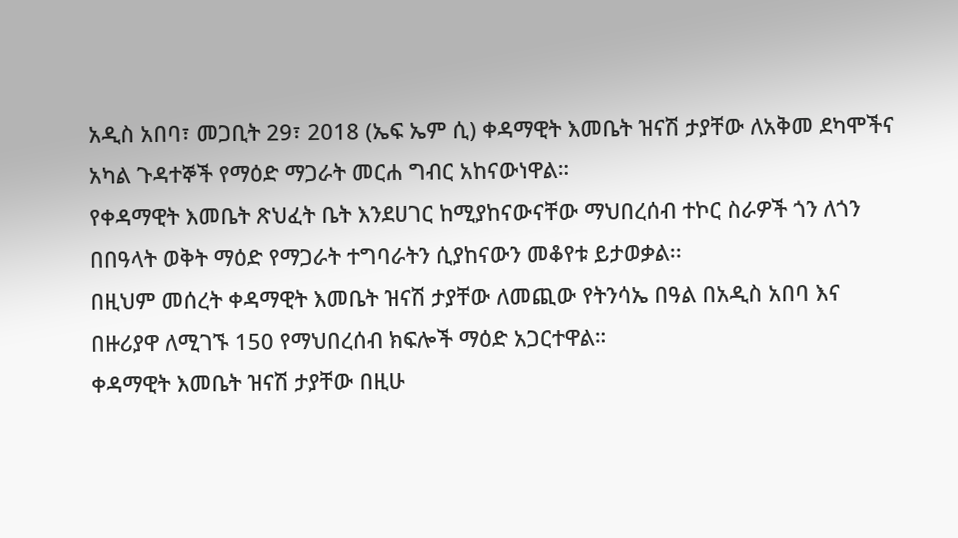አዲስ አበባ፣ መጋቢት 29፣ 2018 (ኤፍ ኤም ሲ) ቀዳማዊት እመቤት ዝናሽ ታያቸው ለአቅመ ደካሞችና አካል ጉዳተኞች የማዕድ ማጋራት መርሐ ግብር አከናውነዋል።
የቀዳማዊት እመቤት ጽህፈት ቤት እንደሀገር ከሚያከናውናቸው ማህበረሰብ ተኮር ስራዎች ጎን ለጎን በበዓላት ወቅት ማዕድ የማጋራት ተግባራትን ሲያከናውን መቆየቱ ይታወቃል፡፡
በዚህም መሰረት ቀዳማዊት እመቤት ዝናሽ ታያቸው ለመጪው የትንሳኤ በዓል በአዲስ አበባ እና በዙሪያዋ ለሚገኙ 150 የማህበረሰብ ክፍሎች ማዕድ አጋርተዋል።
ቀዳማዊት እመቤት ዝናሽ ታያቸው በዚሁ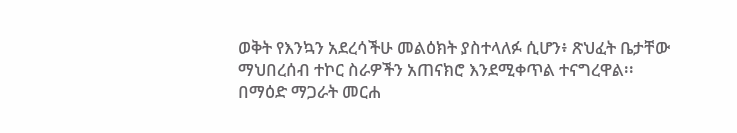ወቅት የእንኳን አደረሳችሁ መልዕክት ያስተላለፉ ሲሆን፥ ጽህፈት ቤታቸው ማህበረሰብ ተኮር ስራዎችን አጠናክሮ እንደሚቀጥል ተናግረዋል፡፡
በማዕድ ማጋራት መርሐ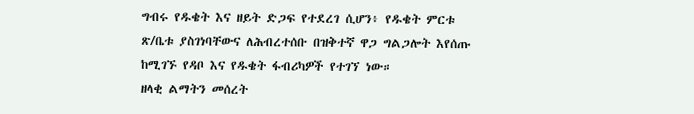ግብሩ የዱቄት እና ዘይት ድጋፍ የተደረገ ሲሆን፥ የዱቄት ምርቱ ጽ/ቤቱ ያስገነባቸውና ለሕብረተሰቡ በዝቅተኛ ዋጋ ግልጋሎት እየሰጡ ከሚገኙ የዳቦ እና የዱቄት ፋብሪካዎች የተገኘ ነው።
ዘላቂ ልማትን መሰረት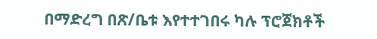በማድረግ በጽ/ቤቱ እየተተገበሩ ካሉ ፕሮጀክቶች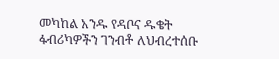መካከል አንዱ የዳቦና ዱቄት ፋብሪካዎችን ገንብቶ ለህብረተሰቡ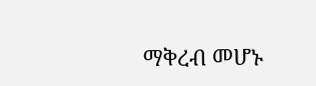ማቅረብ መሆኑ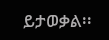ይታወቃል፡፡